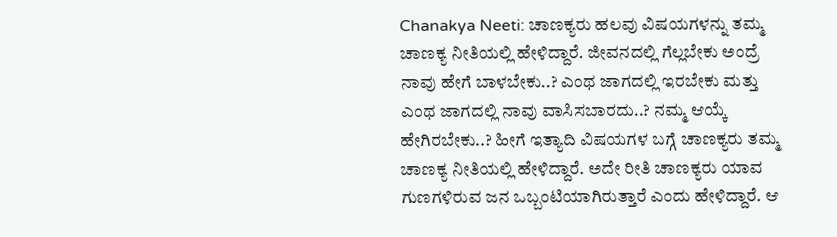Chanakya Neeti: ಚಾಣಕ್ಯರು ಹಲವು ವಿಷಯಗಳನ್ನು ತಮ್ಮ ಚಾಣಕ್ಯ ನೀತಿಯಲ್ಲಿ ಹೇಳಿದ್ದಾರೆ. ಜೀವನದಲ್ಲಿ ಗೆಲ್ಲಬೇಕು ಅಂದ್ರೆ ನಾವು ಹೇಗೆ ಬಾಳಬೇಕು..? ಎಂಥ ಜಾಗದಲ್ಲಿ ಇರಬೇಕು ಮತ್ತು ಎಂಥ ಜಾಗದಲ್ಲಿ ನಾವು ವಾಸಿಸಬಾರದು..? ನಮ್ಮ ಆಯ್ಕೆ ಹೇಗಿರಬೇಕು..? ಹೀಗೆ ಇತ್ಯಾದಿ ವಿಷಯಗಳ ಬಗ್ಗೆ ಚಾಣಕ್ಯರು ತಮ್ಮ ಚಾಣಕ್ಯ ನೀತಿಯಲ್ಲಿ ಹೇಳಿದ್ದಾರೆ. ಅದೇ ರೀತಿ ಚಾಣಕ್ಯರು ಯಾವ ಗುಣಗಳಿರುವ ಜನ ಒಬ್ಬಂಟಿಯಾಗಿರುತ್ತಾರೆ ಎಂದು ಹೇಳಿದ್ದಾರೆ. ಆ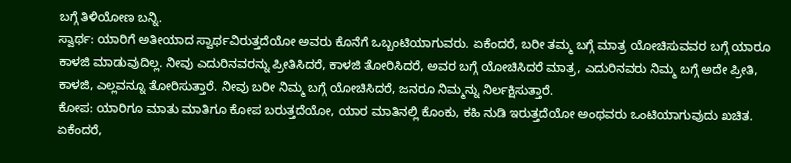ಬಗ್ಗೆ ತಿಳಿಯೋಣ ಬನ್ನಿ.
ಸ್ವಾರ್ಥ: ಯಾರಿಗೆ ಅತೀಯಾದ ಸ್ವಾರ್ಥವಿರುತ್ತದೆಯೋ ಅವರು ಕೊನೆಗೆ ಒಬ್ಬಂಟಿಯಾಗುವರು. ಏಕೆಂದರೆ, ಬರೀ ತಮ್ಮ ಬಗ್ಗೆ ಮಾತ್ರ ಯೋಚಿಸುವವರ ಬಗ್ಗೆ ಯಾರೂ ಕಾಳಜಿ ಮಾಡುವುದಿಲ್ಲ. ನೀವು ಎದುರಿನವರನ್ನು ಪ್ರೀತಿಸಿದರೆ, ಕಾಳಜಿ ತೋರಿಸಿದರೆ, ಅವರ ಬಗ್ಗೆ ಯೋಚಿಸಿದರೆ ಮಾತ್ರ, ಎದುರಿನವರು ನಿಮ್ಮ ಬಗ್ಗೆ ಅದೇ ಪ್ರೀತಿ, ಕಾಳಜಿ, ಎಲ್ಲವನ್ನೂ ತೋರಿಸುತ್ತಾರೆ. ನೀವು ಬರೀ ನಿಮ್ಮ ಬಗ್ಗೆ ಯೋಚಿಸಿದರೆ, ಜನರೂ ನಿಮ್ಮನ್ನು ನಿರ್ಲಕ್ಷಿಸುತ್ತಾರೆ.
ಕೋಪ: ಯಾರಿಗೂ ಮಾತು ಮಾತಿಗೂ ಕೋಪ ಬರುತ್ತದೆಯೋ, ಯಾರ ಮಾತಿನಲ್ಲಿ ಕೊಂಕು, ಕಹಿ ನುಡಿ ಇರುತ್ತದೆಯೋ ಅಂಥವರು ಒಂಟಿಯಾಗುವುದು ಖಚಿತ. ಏಕೆಂದರೆ,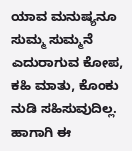ಯಾವ ಮನುಷ್ಯನೂ ಸುಮ್ಮ ಸುಮ್ಮನೆ ಎದುರಾಗುವ ಕೋಪ, ಕಹಿ ಮಾತು, ಕೊಂಕು ನುಡಿ ಸಹಿಸುವುದಿಲ್ಲ. ಹಾಗಾಗಿ ಈ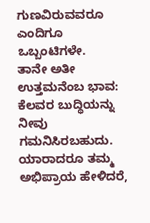ಗುಣವಿರುವವರೂ ಎಂದಿಗೂ ಒಬ್ಬಂಟಿಗಳೇ.
ತಾನೇ ಅತೀ ಉತ್ತಮನೆಂಬ ಭಾವ: ಕೆಲವರ ಬುದ್ಧಿಯನ್ನು ನೀವು ಗಮನಿಸಿರಬಹುದು. ಯಾರಾದರೂ ತಮ್ಮ ಅಭಿಪ್ರಾಯ ಹೇಳಿದರೆ,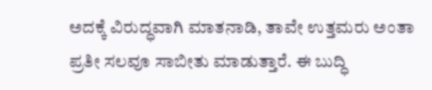ಅದಕ್ಕೆ ವಿರುದ್ಧವಾಗಿ ಮಾತನಾಡಿ, ತಾವೇ ಉತ್ತಮರು ಅಂತಾ ಪ್ರತೀ ಸಲವೂ ಸಾಬೀತು ಮಾಡುತ್ತಾರೆ. ಈ ಬುದ್ಧಿ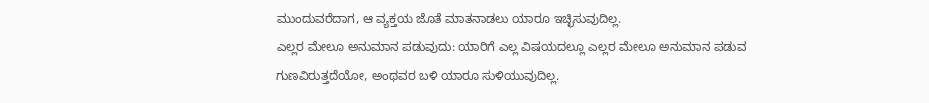ಮುಂದುವರೆದಾಗ, ಆ ವ್ಯಕ್ತಯ ಜೊತೆ ಮಾತನಾಡಲು ಯಾರೂ ಇಚ್ಛಿಸುವುದಿಲ್ಲ.
ಎಲ್ಲರ ಮೇಲೂ ಅನುಮಾನ ಪಡುವುದು: ಯಾರಿಗೆ ಎಲ್ಲ ವಿಷಯದಲ್ಲೂ ಎಲ್ಲರ ಮೇಲೂ ಅನುಮಾನ ಪಡುವ ಗುಣವಿರುತ್ತದೆಯೋ, ಅಂಥವರ ಬಳಿ ಯಾರೂ ಸುಳಿಯುವುದಿಲ್ಲ.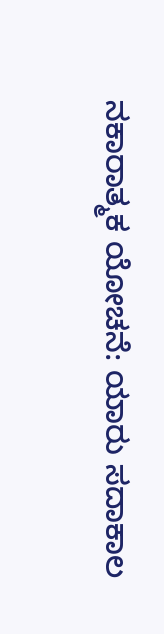ನಕಾರಾತ್ಮಕ ಯೋಚನೆ: ಯಾರು ಸದಾಕಾಲ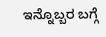ಇನ್ನೊಬ್ಬರ ಬಗ್ಗೆ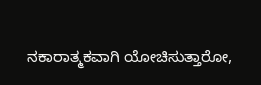ನಕಾರಾತ್ಮಕವಾಗಿ ಯೋಚಿಸುತ್ತಾರೋ,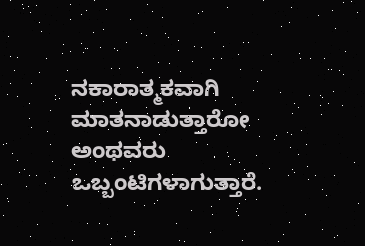ನಕಾರಾತ್ಮಕವಾಗಿ ಮಾತನಾಡುತ್ತಾರೋ ಅಂಥವರು ಒಬ್ಬಂಟಿಗಳಾಗುತ್ತಾರೆ.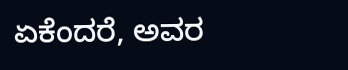ಏಕೆಂದರೆ, ಅವರ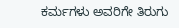ಕರ್ಮಗಳು ಅವರಿಗೇ ತಿರುಗು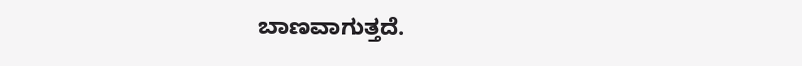ಬಾಣವಾಗುತ್ತದೆ.